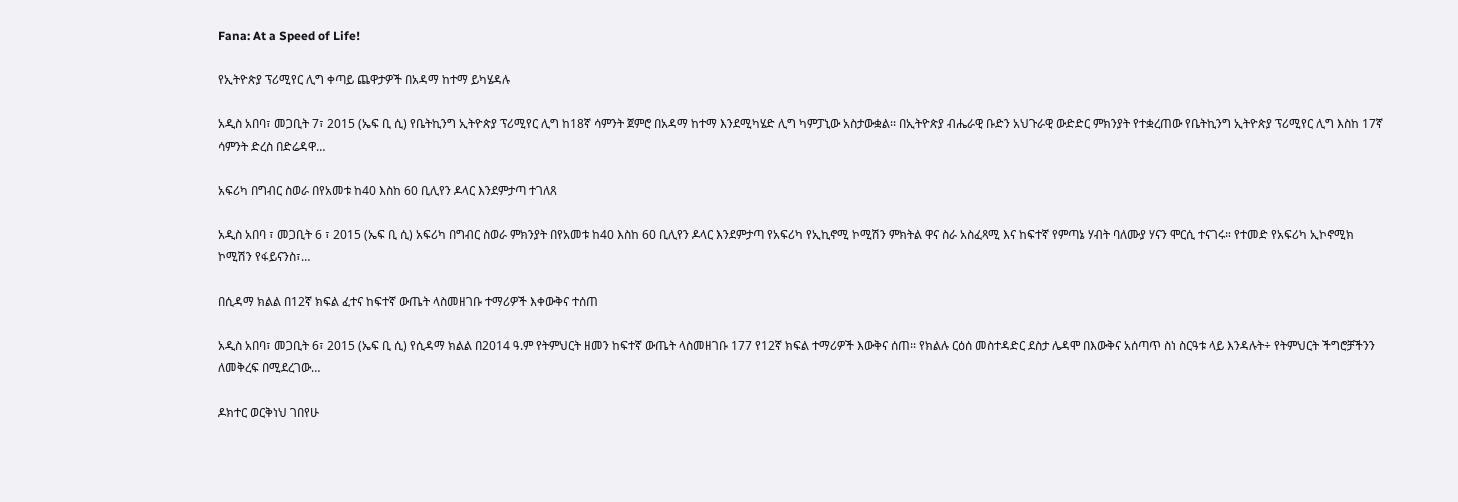Fana: At a Speed of Life!

የኢትዮጵያ ፕሪሚየር ሊግ ቀጣይ ጨዋታዎች በአዳማ ከተማ ይካሄዳሉ

አዲስ አበባ፣ መጋቢት 7፣ 2015 (ኤፍ ቢ ሲ) የቤትኪንግ ኢትዮጵያ ፕሪሚየር ሊግ ከ18ኛ ሳምንት ጀምሮ በአዳማ ከተማ እንደሚካሄድ ሊግ ካምፓኒው አስታውቋል፡፡ በኢትዮጵያ ብሔራዊ ቡድን አህጉራዊ ውድድር ምክንያት የተቋረጠው የቤትኪንግ ኢትዮጵያ ፕሪሚየር ሊግ እስከ 17ኛ ሳምንት ድረስ በድሬዳዋ…

አፍሪካ በግብር ስወራ በየአመቱ ከ40 እስከ 60 ቢሊየን ዶላር እንደምታጣ ተገለጸ

አዲስ አበባ ፣ መጋቢት 6 ፣ 2015 (ኤፍ ቢ ሲ) አፍሪካ በግብር ስወራ ምክንያት በየአመቱ ከ40 እስከ 60 ቢሊየን ዶላር እንደምታጣ የአፍሪካ የኢኪኖሚ ኮሚሽን ምክትል ዋና ስራ አስፈጻሚ እና ከፍተኛ የምጣኔ ሃብት ባለሙያ ሃናን ሞርሲ ተናገሩ። የተመድ የአፍሪካ ኢኮኖሚክ ኮሚሽን የፋይናንስ፣…

በሲዳማ ክልል በ12ኛ ክፍል ፈተና ከፍተኛ ውጤት ላስመዘገቡ ተማሪዎች እቀውቅና ተሰጠ

አዲስ አበባ፣ መጋቢት 6፣ 2015 (ኤፍ ቢ ሲ) የሲዳማ ክልል በ2014 ዓ.ም የትምህርት ዘመን ከፍተኛ ውጤት ላስመዘገቡ 177 የ12ኛ ክፍል ተማሪዎች እውቅና ሰጠ፡፡ የክልሉ ርዕሰ መስተዳድር ደስታ ሌዳሞ በእውቅና አሰጣጥ ስነ ስርዓቱ ላይ እንዳሉት÷ የትምህርት ችግሮቻችንን ለመቅረፍ በሚደረገው…

ዶክተር ወርቅነህ ገበየሁ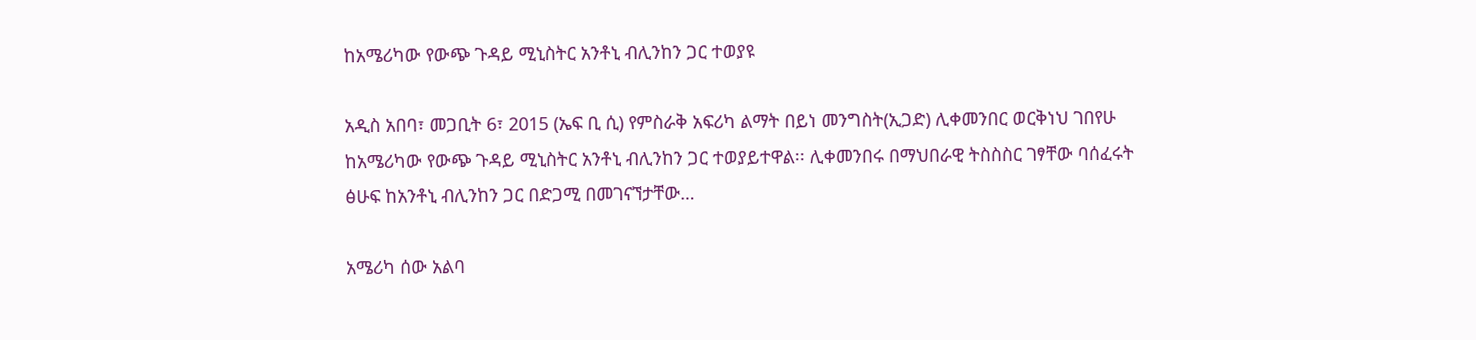ከአሜሪካው የውጭ ጉዳይ ሚኒስትር አንቶኒ ብሊንከን ጋር ተወያዩ

አዲስ አበባ፣ መጋቢት 6፣ 2015 (ኤፍ ቢ ሲ) የምስራቅ አፍሪካ ልማት በይነ መንግስት(ኢጋድ) ሊቀመንበር ወርቅነህ ገበየሁ ከአሜሪካው የውጭ ጉዳይ ሚኒስትር አንቶኒ ብሊንከን ጋር ተወያይተዋል፡፡ ሊቀመንበሩ በማህበራዊ ትስስስር ገፃቸው ባሰፈሩት ፅሁፍ ከአንቶኒ ብሊንከን ጋር በድጋሚ በመገናኘታቸው…

አሜሪካ ሰው አልባ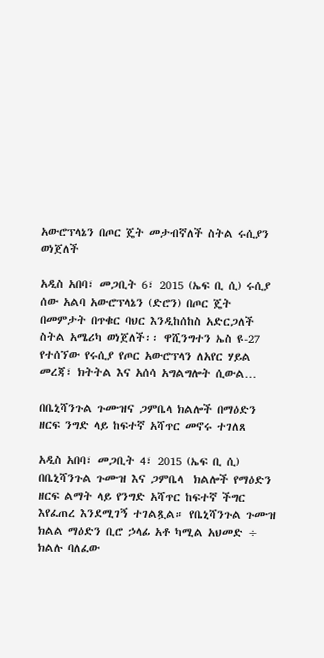አውሮፕላኔን በጦር ጄት መታብኛለች ስትል ሩሲያን ወነጀለች

አዲስ አበባ፣ መጋቢት 6፣ 2015 (ኤፍ ቢ ሲ) ሩሲያ ሰው አልባ አውሮፕላኔን (ድሮን) በጦር ጄት በመምታት በጥቁር ባህር እንዲከሰከስ አድርጋለች ስትል አሜሪካ ወነጀለች፡፡ ዋሺንግተን ኤስ ዩ-27 የተሰኘው የሩሲያ የጦር አውሮፕላን ለአየር ሃይል መረጃ፣ ክትትል እና አሰሳ አግልግሎት ሲውል…

በቤኒሻንጉል ጉሙዝና ጋምቤላ ክልሎች በማዕድን ዘርፍ ንግድ ላይ ከፍተኛ አሻጥር መኖሩ ተገለጸ

አዲስ አበባ፣ መጋቢት 4፣ 2015 (ኤፍ ቢ ሲ) በቤኒሻንጉል ጉሙዝ እና ጋምቤላ  ክልሎች የማዕድን ዘርፍ ልማት ላይ የንግድ አሻጥር ከፍተኛ ችግር እየፈጠረ እንደሚገኝ ተገልጿል። የቤኒሻንጉል ጉሙዝ ክልል ማዕድን ቢሮ ኃላፊ አቶ ካሚል አህመድ ÷ ክልሉ ባለፈው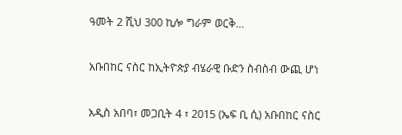ዓመት 2 ሺህ 300 ኪሎ ግራም ወርቅ…

አቡበከር ናስር ከኢትዮጵያ ብሄራዊ ቡድን ስብስብ ውጪ ሆነ

አዲስ አበባ፣ መጋቢት 4 ፣ 2015 (ኤፍ ቢ ሲ) አቡበከር ናስር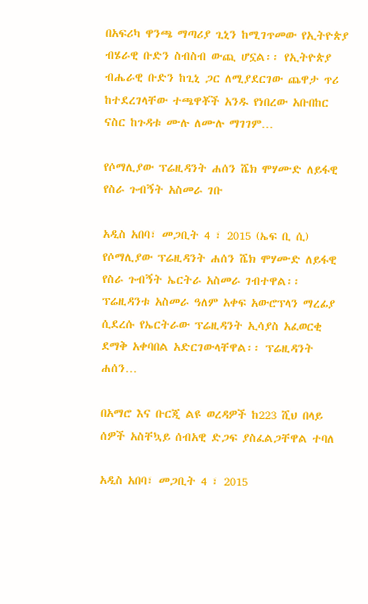በአፍሪካ ዋንጫ ማጣሪያ ጊኒን ከሚገጥመው የኢትዮጵያ ብሄራዊ ቡድን ስብስብ ውጪ ሆኗል፡፡ የኢትዮጵያ ብሔራዊ ቡድን ከጊኒ ጋር ለሚያደርገው ጨዋታ ጥሪ ከተደረገላቸው ተጫዋቾች አንዱ የነበረው አቡበከር ናስር ከጉዳቱ ሙሉ ለሙሉ ማገገም…

የሶማሊያው ፕሬዚዳንት ሐሰን ሼክ ሞሃሙድ ለይፋዊ የስራ ጉብኝት አስመራ ገቡ

አዲስ አበባ፣ መጋቢት 4 ፣ 2015 (ኤፍ ቢ ሲ) የሶማሊያው ፕሬዚዳንት ሐሰን ሼክ ሞሃሙድ ለይፋዊ የስራ ጉብኝት ኤርትራ አስመራ ገብተዋል፡፡ ፕሬዚዳንቱ አስመራ ዓለም አቀፍ አውሮፕላን ማረፊያ ሲደረሱ የኤርትራው ፕሬዚዳንት ኢሳያስ አፈወርቂ ደማቅ አቀባበል አድርገውላቸዋል፡፡ ፕሬዚዳንት ሐሰን…

በአማሮ እና ቡርጂ ልዩ ወረዳዎች ከ223 ሺህ በላይ ሰዎች አስቸኳይ ሰብአዊ ድጋፍ ያስፈልጋቸዋል ተባለ

አዲስ አበባ፣ መጋቢት 4 ፣ 2015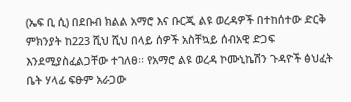(ኤፍ ቢ ሲ) በደቡብ ክልል አማሮ እና ቡርጂ ልዩ ወረዳዎች በተከሰተው ድርቅ ምክንያት ከ223 ሺህ ሺህ በላይ ሰዎች አስቸኳይ ሰብአዊ ድጋፍ እንደሚያስፈልጋቸው ተገለፀ፡፡ የአማሮ ልዩ ወረዳ ኮሙኒኬሽን ጉዳዮች ፅህፈት ቤት ሃላፊ ፍፁም አራጋው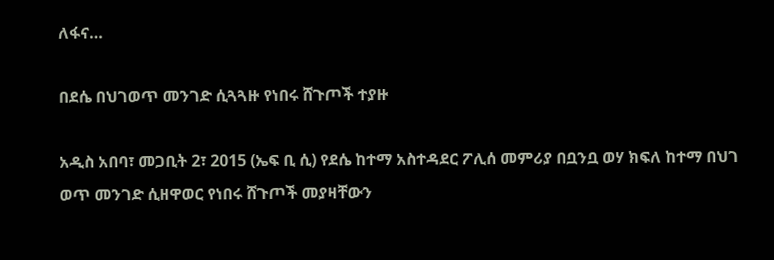ለፋና…

በደሴ በህገወጥ መንገድ ሲጓጓዙ የነበሩ ሸጉጦች ተያዙ

አዲስ አበባ፣ መጋቢት 2፣ 2015 (ኤፍ ቢ ሲ) የደሴ ከተማ አስተዳደር ፖሊሰ መምሪያ በቧንቧ ወሃ ክፍለ ከተማ በህገ ወጥ መንገድ ሲዘዋወር የነበሩ ሸጉጦች መያዛቸውን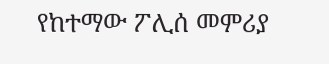የከተማው ፖሊሰ መምሪያ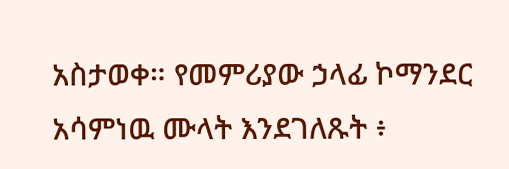አስታወቀ። የመምሪያው ኃላፊ ኮማንደር አሳምነዉ ሙላት እንደገለጹት ፥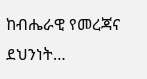ከብሔራዊ የመረጃና ደህንነት…